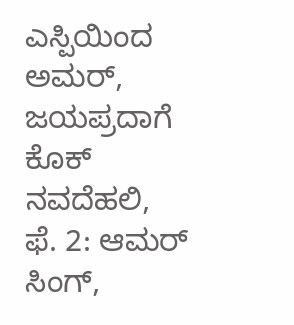ಎಸ್ಪಿಯಿಂದ ಅಮರ್, ಜಯಪ್ರದಾಗೆ ಕೊಕ್
ನವದೆಹಲಿ,
ಫೆ. 2: ಆಮರ್ ಸಿಂಗ್,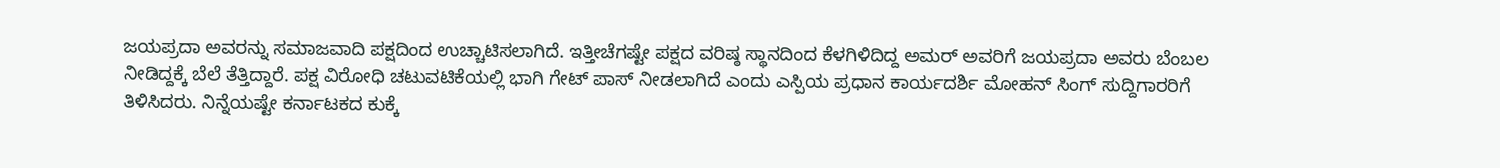ಜಯಪ್ರದಾ ಅವರನ್ನು ಸಮಾಜವಾದಿ ಪಕ್ಷದಿಂದ ಉಚ್ಚಾಟಿಸಲಾಗಿದೆ. ಇತ್ತೀಚೆಗಷ್ಟೇ ಪಕ್ಷದ ವರಿಷ್ಠ ಸ್ಥಾನದಿಂದ ಕೆಳಗಿಳಿದಿದ್ದ ಅಮರ್ ಅವರಿಗೆ ಜಯಪ್ರದಾ ಅವರು ಬೆಂಬಲ ನೀಡಿದ್ದಕ್ಕೆ ಬೆಲೆ ತೆತ್ತಿದ್ದಾರೆ. ಪಕ್ಷ ವಿರೋಧಿ ಚಟುವಟಿಕೆಯಲ್ಲಿ ಭಾಗಿ ಗೇಟ್ ಪಾಸ್ ನೀಡಲಾಗಿದೆ ಎಂದು ಎಸ್ಪಿಯ ಪ್ರಧಾನ ಕಾರ್ಯದರ್ಶಿ ಮೋಹನ್ ಸಿಂಗ್ ಸುದ್ದಿಗಾರರಿಗೆ ತಿಳಿಸಿದರು. ನಿನ್ನೆಯಷ್ಟೇ ಕರ್ನಾಟಕದ ಕುಕ್ಕೆ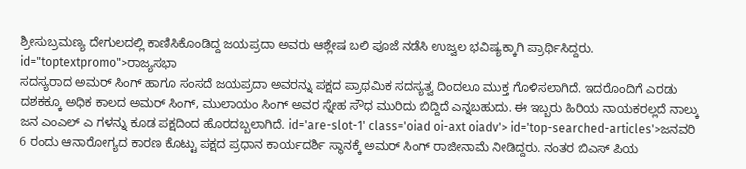ಶ್ರೀಸುಬ್ರಮಣ್ಯ ದೇಗುಲದಲ್ಲಿ ಕಾಣಿಸಿಕೊಂಡಿದ್ದ ಜಯಪ್ರದಾ ಅವರು ಆಶ್ಲೇಷ ಬಲಿ ಪೂಜೆ ನಡೆಸಿ ಉಜ್ವಲ ಭವಿಷ್ಯಕ್ಕಾಗಿ ಪ್ರಾರ್ಥಿಸಿದ್ದರು. id="toptextpromo">ರಾಜ್ಯಸಭಾ
ಸದಸ್ಯರಾದ ಅಮರ್ ಸಿಂಗ್ ಹಾಗೂ ಸಂಸದೆ ಜಯಪ್ರದಾ ಅವರನ್ನು ಪಕ್ಷದ ಪ್ರಾಥಮಿಕ ಸದಸ್ಯತ್ವ ದಿಂದಲೂ ಮುಕ್ತ ಗೊಳಿಸಲಾಗಿದೆ. ಇದರೊಂದಿಗೆ ಎರಡು ದಶಕಕ್ಕೂ ಅಧಿಕ ಕಾಲದ ಅಮರ್ ಸಿಂಗ್, ಮುಲಾಯಂ ಸಿಂಗ್ ಅವರ ಸ್ನೇಹ ಸೌಧ ಮುರಿದು ಬಿದ್ದಿದೆ ಎನ್ನಬಹುದು. ಈ ಇಬ್ಬರು ಹಿರಿಯ ನಾಯಕರಲ್ಲದೆ ನಾಲ್ಕು ಜನ ಎಂಎಲ್ ಎ ಗಳನ್ನು ಕೂಡ ಪಕ್ಷದಿಂದ ಹೊರದಬ್ಬಲಾಗಿದೆ. id='are-slot-1' class='oiad oi-axt oiadv'> id='top-searched-articles'>ಜನವರಿ
6 ರಂದು ಆನಾರೋಗ್ಯದ ಕಾರಣ ಕೊಟ್ಟು ಪಕ್ಷದ ಪ್ರಧಾನ ಕಾರ್ಯದರ್ಶಿ ಸ್ಥಾನಕ್ಕೆ ಅಮರ್ ಸಿಂಗ್ ರಾಜೀನಾಮೆ ನೀಡಿದ್ದರು. ನಂತರ ಬಿಎಸ್ ಪಿಯ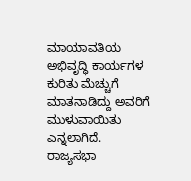ಮಾಯಾವತಿಯ ಅಭಿವೃದ್ಧಿ ಕಾರ್ಯಗಳ ಕುರಿತು ಮೆಚ್ಚುಗೆ ಮಾತನಾಡಿದ್ದು ಅವರಿಗೆ ಮುಳುವಾಯಿತು ಎನ್ನಲಾಗಿದೆ. ರಾಜ್ಯಸಭಾ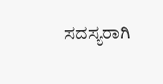ಸದಸ್ಯರಾಗಿ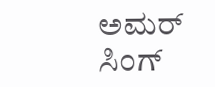ಅಮರ್ ಸಿಂಗ್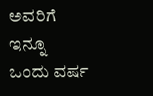ಅವರಿಗೆ ಇನ್ನೂ ಒಂದು ವರ್ಷ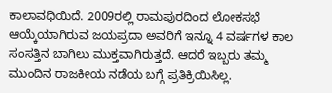ಕಾಲಾವಧಿಯಿದೆ. 2009ರಲ್ಲಿ ರಾಮಪುರದಿಂದ ಲೋಕಸಭೆ ಆಯ್ಕೆಯಾಗಿರುವ ಜಯಪ್ರದಾ ಅವರಿಗೆ ಇನ್ನೂ 4 ವರ್ಷಗಳ ಕಾಲ ಸಂಸತ್ತಿನ ಬಾಗಿಲು ಮುಕ್ತವಾಗಿರುತ್ತದೆ. ಆದರೆ ಇಬ್ಬರು ತಮ್ಮ ಮುಂದಿನ ರಾಜಕೀಯ ನಡೆಯ ಬಗ್ಗೆ ಪ್ರತಿಕ್ರಿಯಿಸಿಲ್ಲ.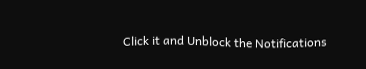Click it and Unblock the Notifications